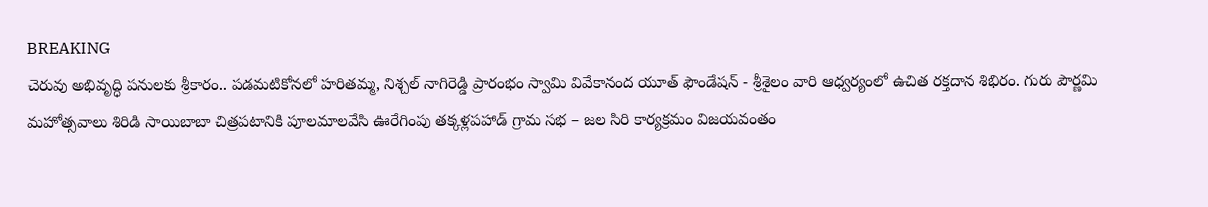BREAKING
చెరువు అభివృద్ధి పనులకు శ్రీకారం.. పడమటికోనలో హరితమ్మ, నిశ్చల్ నాగిరెడ్డి ప్రారంభం స్వామి వివేకానంద యూత్ ఫౌండేషన్ - శ్రీశైలం వారి ఆధ్వర్యంలో ఉచిత రక్తదాన శిభిరం. గురు పౌర్ణమి మహోత్సవాలు శిరిడి సాయిబాబా చిత్రపటానికి పూలమాలవేసి ఊరేగింపు తక్కళ్లపహాడ్ గ్రామ సభ – జల సిరి కార్యక్రమం విజయవంతం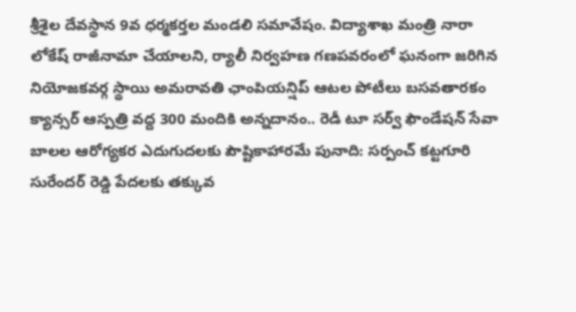శ్రీశైల దేవస్థాన 9వ ధర్మకర్తల మండలి సమావేషం. విద్యాశాఖ మంత్రి నారా లోకేష్ రాజీనామా చేయాలని, ర్యాలీ నిర్వహణ గణపవరంలో ఘనంగా జరిగిన నియోజకవర్గ స్థాయి అమరావతి ఛాంపియన్షిప్ ఆటల పోటీలు బసవతారకం క్యాన్సర్ ఆస్పత్రి వద్ద 300 మందికి అన్నదానం.. రెడీ టూ సర్వ్ ఫౌండేషన్ సేవా బాలల ఆరోగ్యకర ఎదుగుదలకు పౌష్టికాహారమే పునాది: సర్పంచ్ కట్టగూరి సురేందర్ రెడ్డి పేదలకు తక్కువ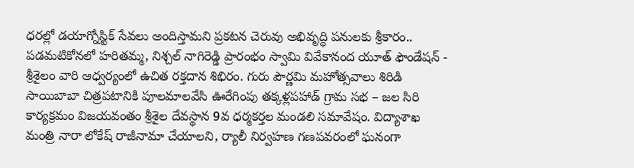ధరల్లో డయాగ్నోస్టిక్ సేవలు అందిస్తామని ప్రకటన చెరువు అభివృద్ధి పనులకు శ్రీకారం.. పడమటికోనలో హరితమ్మ, నిశ్చల్ నాగిరెడ్డి ప్రారంభం స్వామి వివేకానంద యూత్ ఫౌండేషన్ - శ్రీశైలం వారి ఆధ్వర్యంలో ఉచిత రక్తదాన శిభిరం. గురు పౌర్ణమి మహోత్సవాలు శిరిడి సాయిబాబా చిత్రపటానికి పూలమాలవేసి ఊరేగింపు తక్కళ్లపహాడ్ గ్రామ సభ – జల సిరి కార్యక్రమం విజయవంతం శ్రీశైల దేవస్థాన 9వ ధర్మకర్తల మండలి సమావేషం. విద్యాశాఖ మంత్రి నారా లోకేష్ రాజీనామా చేయాలని, ర్యాలీ నిర్వహణ గణపవరంలో ఘనంగా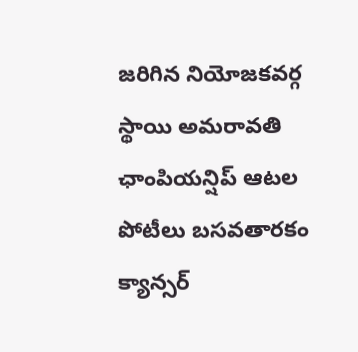జరిగిన నియోజకవర్గ స్థాయి అమరావతి ఛాంపియన్షిప్ ఆటల పోటీలు బసవతారకం క్యాన్సర్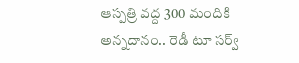ఆస్పత్రి వద్ద 300 మందికి అన్నదానం.. రెడీ టూ సర్వ్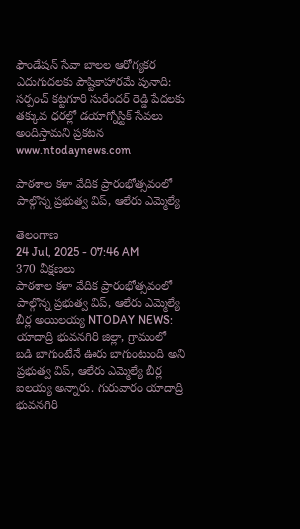ఫౌండేషన్ సేవా బాలల ఆరోగ్యకర ఎదుగుదలకు పౌష్టికాహారమే పునాది: సర్పంచ్ కట్టగూరి సురేందర్ రెడ్డి పేదలకు తక్కువ ధరల్లో డయాగ్నోస్టిక్ సేవలు అందిస్తామని ప్రకటన
www.ntodaynews.com

పాఠశాల కళా వేదిక ప్రారంభోత్సవంలో పాల్గొన్న ప్రభుత్వ విప్, ఆలేరు ఎమ్మెల్యే

తెలంగాణ
24 Jul, 2025 - 07:46 AM
370 వీక్షణలు
పాఠశాల కళా వేదిక ప్రారంభోత్సవంలో పాల్గొన్న ప్రభుత్వ విప్, ఆలేరు ఎమ్మెల్యే బీర్ల అయిలయ్య NTODAY NEWS: యాదాద్రి భువనగిరి జిల్లా, గ్రామంలో బడి బాగుంటేనే ఊరు బాగుంటుంది అని ప్రభుత్వ విప్, ఆలేరు ఎమ్మెల్యే బీర్ల ఐలయ్య అన్నారు. గురువారం యాదాద్రి భువనగిరి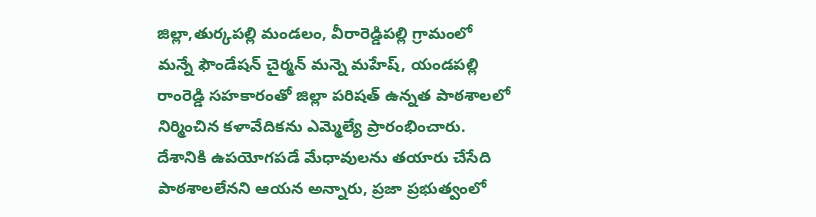జిల్లా,తుర్కపల్లి మండలం, వీరారెడ్డిపల్లి గ్రామంలో మన్నే ఫౌండేషన్ చైర్మన్ మన్నె మహేష్, యండపల్లి రాంరెడ్డి సహకారంతో జిల్లా పరిషత్ ఉన్నత పాఠశాలలో నిర్మించిన కళావేదికను ఎమ్మెల్యే ప్రారంభించారు. దేశానికి ఉపయోగపడే మేధావులను తయారు చేసేది పాఠశాలలేనని ఆయన అన్నారు, ప్రజా ప్రభుత్వంలో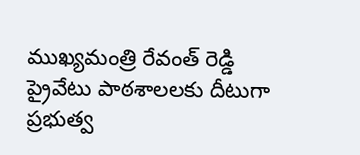ముఖ్యమంత్రి రేవంత్ రెడ్డి ప్రైవేటు పాఠశాలలకు దీటుగా ప్రభుత్వ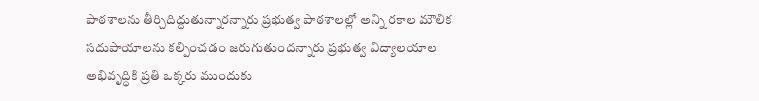పాఠశాలను తీర్చిదిద్దుతున్నారన్నారు ప్రభుత్వ పాఠశాలల్లో అన్ని రకాల మౌలిక సదుపాయాలను కల్పించడం జరుగుతుందన్నారు ప్రభుత్వ విద్యాలయాల అభివృద్ధికి ప్రతి ఒక్కరు ముందుకు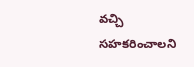వచ్చి సహకరించాలని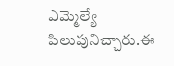ఎమ్మెల్యే పిలుపునిచ్చారు.ఈ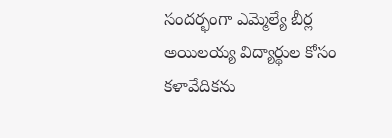సందర్భంగా ఎమ్మెల్యే బీర్ల అయిలయ్య విద్యార్థుల కోసం కళావేదికను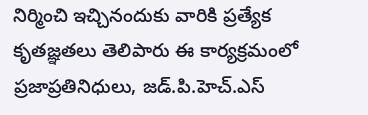నిర్మించి ఇచ్చినందుకు వారికి ప్రత్యేక కృతజ్ఞతలు తెలిపారు ఈ కార్యక్రమంలో ప్రజాప్రతినిధులు, జడ్.పి.హెచ్.ఎస్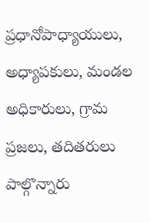ప్రధానోపాధ్యాయులు, అధ్యాపకులు, మండల అధికారులు, గ్రామ ప్రజలు, తదితరులు పాల్గొన్నారు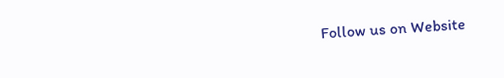Follow us on Website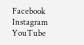Facebook Instagram YouTube